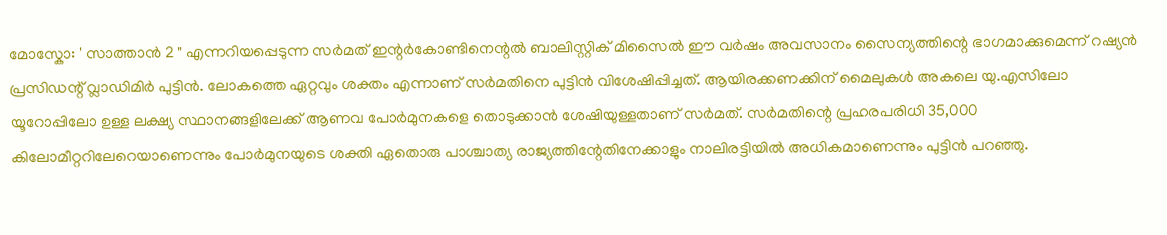മോസ്കോ: ' സാത്താൻ 2 " എന്നറിയപ്പെടുന്ന സർമത് ഇന്റർകോണ്ടിനെന്റൽ ബാലിസ്റ്റിക് മിസൈൽ ഈ വർഷം അവസാനം സൈന്യത്തിന്റെ ഭാഗമാക്കുമെന്ന് റഷ്യൻ പ്രസിഡന്റ് വ്ലാഡിമിർ പുട്ടിൻ. ലോകത്തെ ഏറ്റവും ശക്തം എന്നാണ് സർമതിനെ പുട്ടിൻ വിശേഷിപ്പിച്ചത്. ആയിരക്കണക്കിന് മൈലുകൾ അകലെ യു.എസിലോ യൂറോപ്പിലോ ഉള്ള ലക്ഷ്യ സ്ഥാനങ്ങളിലേക്ക് ആണവ പോർമുനകളെ തൊടുക്കാൻ ശേഷിയുള്ളതാണ് സർമത്. സർമതിന്റെ പ്രഹരപരിധി 35,000 കിലോമീറ്ററിലേറെയാണെന്നും പോർമുനയുടെ ശക്തി ഏതൊരു പാശ്ചാത്യ രാജ്യത്തിന്റേതിനേക്കാളും നാലിരട്ടിയിൽ അധികമാണെന്നും പുട്ടിൻ പറഞ്ഞു.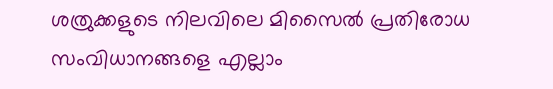ശത്രുക്കളുടെ നിലവിലെ മിസൈൽ പ്രതിരോധ സംവിധാനങ്ങളെ എല്ലാം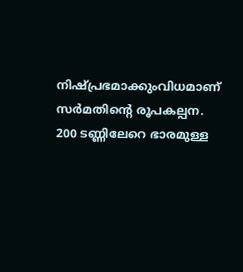നിഷ്പ്രഭമാക്കുംവിധമാണ് സർമതിന്റെ രൂപകല്പന. 200 ടണ്ണിലേറെ ഭാരമുള്ള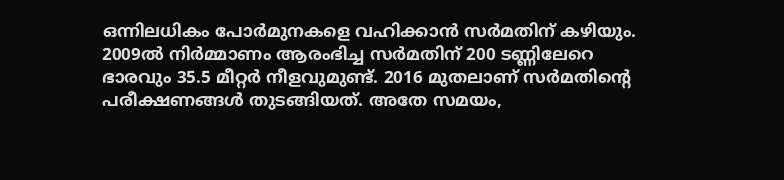ഒന്നിലധികം പോർമുനകളെ വഹിക്കാൻ സർമതിന് കഴിയും. 2009ൽ നിർമ്മാണം ആരംഭിച്ച സർമതിന് 200 ടണ്ണിലേറെ ഭാരവും 35.5 മീറ്റർ നീളവുമുണ്ട്. 2016 മുതലാണ് സർമതിന്റെ പരീക്ഷണങ്ങൾ തുടങ്ങിയത്. അതേ സമയം,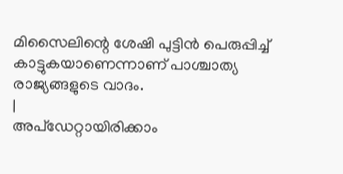മിസൈലിന്റെ ശേഷി പുട്ടിൻ പെരുപ്പിച്ച് കാട്ടുകയാണെന്നാണ് പാശ്ചാത്യ രാജ്യങ്ങളുടെ വാദം.
|
അപ്ഡേറ്റായിരിക്കാം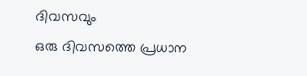ദിവസവും
ഒരു ദിവസത്തെ പ്രധാന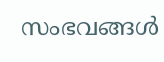സംഭവങ്ങൾ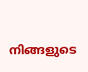നിങ്ങളുടെ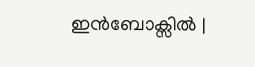ഇൻബോക്സിൽ |